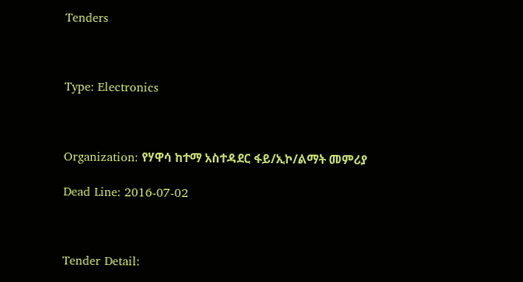Tenders



Type: Electronics



Organization: የሃዋሳ ከተማ አስተዳደር ፋይ/ኢኮ/ልማት መምሪያ

Dead Line: 2016-07-02



Tender Detail: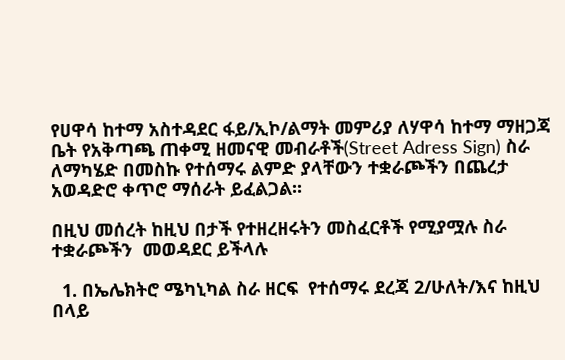የሀዋሳ ከተማ አስተዳደር ፋይ/ኢኮ/ልማት መምሪያ ለሃዋሳ ከተማ ማዘጋጃ ቤት የአቅጣጫ ጠቀሚ ዘመናዊ መብራቶች(Street Adress Sign) ስራ ለማካሄድ በመስኩ የተሰማሩ ልምድ ያላቸውን ተቋራጮችን በጨረታ አወዳድሮ ቀጥሮ ማሰራት ይፈልጋል፡፡

በዚህ መሰረት ከዚህ በታች የተዘረዘሩትን መስፈርቶች የሚያሟሉ ስራ ተቋራጮችን  መወዳደር ይችላሉ

  1. በኤሌክትሮ ሜካኒካል ስራ ዘርፍ  የተሰማሩ ደረጃ 2/ሁለት/እና ከዚህ በላይ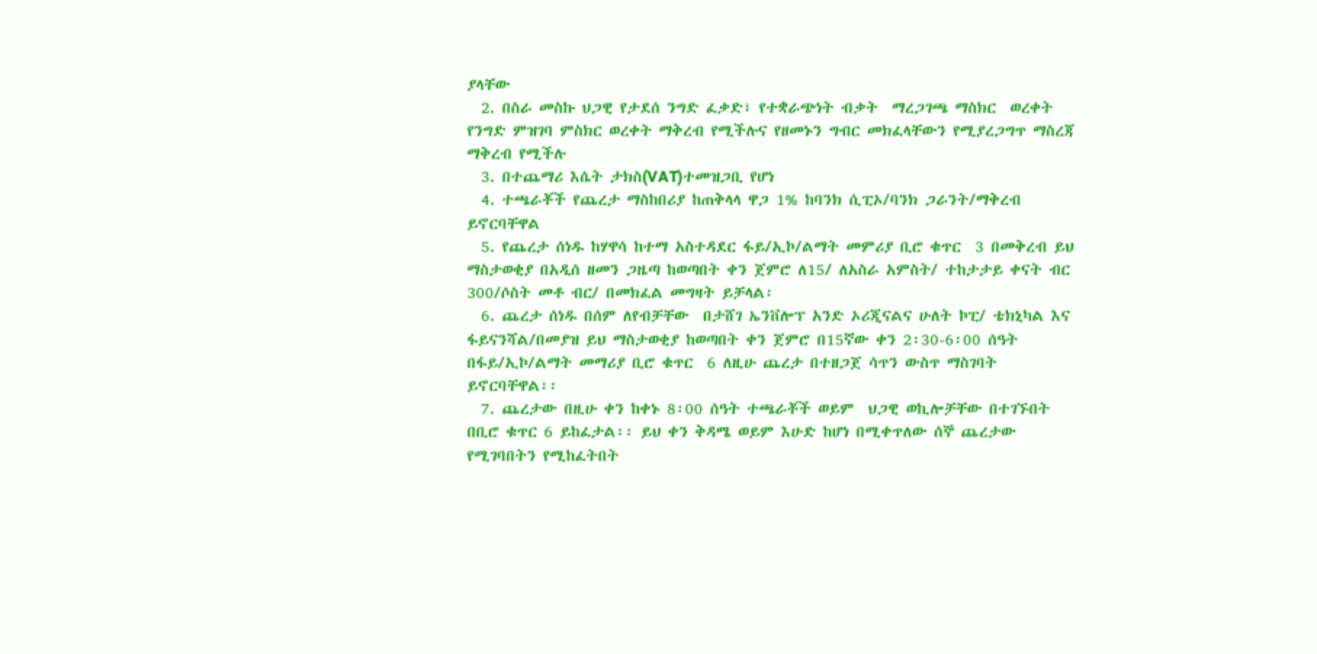ያላቸው
  2. በስራ መስኩ ህጋዊ የታደሰ ንግድ ፈቃድ፣ የተቋራጭነት ብቃት  ማረጋገጫ ማስክር  ወረቀት የንግድ ምዝገባ ምስክር ወረቀት ማቅረብ የሚችሉና የዘመኑን ግብር መክፈላቸውን የሚያረጋግጥ ማስረጃ ማቅረብ የሚችሉ
  3. በተጨማሪ እሴት ታክስ(VAT)ተመዝጋቢ የሆነ
  4. ተጫራቾች የጨረታ ማስከበሪያ ከጠቅላላ ዋጋ 1% ከባንክ ሲፒኦ/ባንክ ጋራንት/ማቅረብ ይኖርባቸዋል
  5. የጨረታ ሰነዱ ከሃዋሳ ከተማ አስተዳደር ፋይ/ኢኮ/ልማት መምሪያ ቢሮ ቁጥር  3 በመቅረብ ይህ ማስታወቂያ በአዲሰ ዘመን ጋዜጣ ከወጣበት ቀን ጀምሮ ለ15/ ለአስራ አምስት/ ተከታታይ ቀናት ብር 300/ሶስት መቶ ብር/ በመክፈል መግዛት ይቻላል፡
  6. ጨረታ ሰነዱ በሰም ለየብቻቸው  በታሸገ ኤንቨሎፕ አንድ ኦሪጂናልና ሁለት ኮፒ/ ቴክኒካል እና ፋይናንሻል/በመያዝ ይህ ማስታወቂያ ከወጣበት ቀን ጀምሮ በ15ኛው ቀን 2፡30-6፡00 ሰዓት በፋይ/ኢኮ/ልማት መማሪያ ቢሮ ቁጥር  6 ለዚሁ ጨረታ በተዘጋጀ ሳጥን ውስጥ ማስገባት ይኖርባቸዋል፡፡
  7. ጨረታው በዚሁ ቀን ከቀኑ 8፡00 ሰዓት ተጫራቾች ወይም  ህጋዊ ወኪሎቻቸው በተገኙበት በቢሮ ቁጥር 6 ይከፈታል፡፡ ይህ ቀን ቅዳሜ ወይም እሁድ ከሆነ በሚቀጥለው ሰኞ ጨረታው የሚገባበትን የሚከፈትበት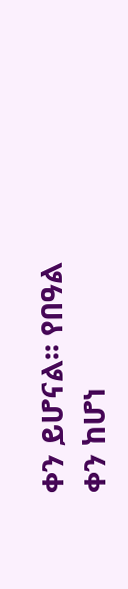ቀን ይሆናል፡፡ የበዓል ቀን ከሆነ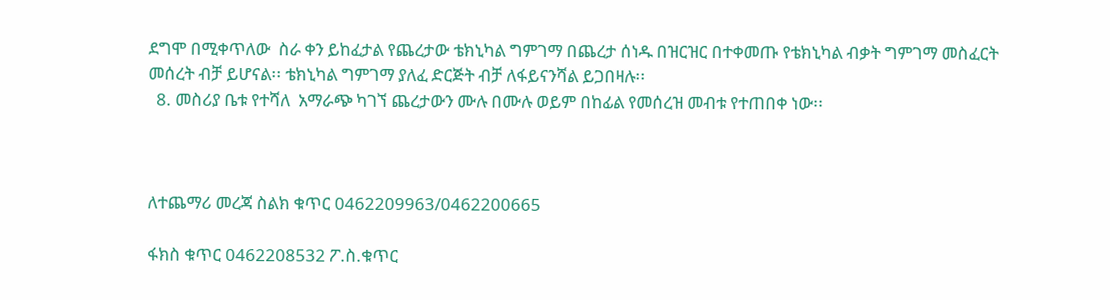ደግሞ በሚቀጥለው  ስራ ቀን ይከፈታል የጨረታው ቴክኒካል ግምገማ በጨረታ ሰነዱ በዝርዝር በተቀመጡ የቴክኒካል ብቃት ግምገማ መስፈርት መሰረት ብቻ ይሆናል፡፡ ቴክኒካል ግምገማ ያለፈ ድርጅት ብቻ ለፋይናንሻል ይጋበዛሉ፡፡
  8. መስሪያ ቤቱ የተሻለ  አማራጭ ካገኘ ጨረታውን ሙሉ በሙሉ ወይም በከፊል የመሰረዝ መብቱ የተጠበቀ ነው፡፡



ለተጨማሪ መረጃ ስልክ ቁጥር 0462209963/0462200665

ፋክስ ቁጥር 0462208532 ፖ.ስ.ቁጥር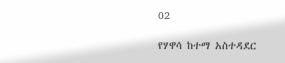02

የሃዋሳ ከተማ አስተዳደር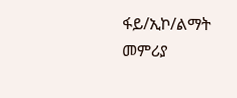ፋይ/ኢኮ/ልማት መምሪያ